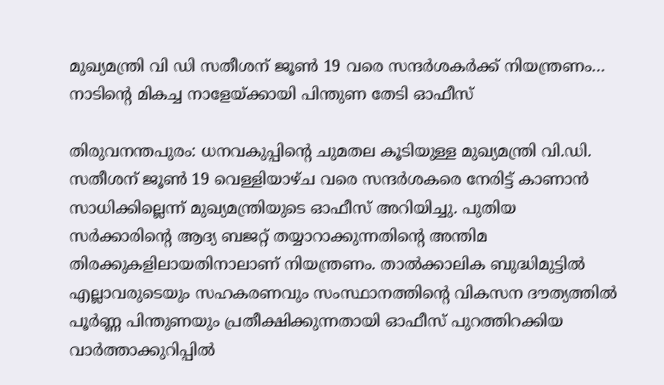മുഖ്യമന്ത്രി വി ഡി സതീശന് ജൂൺ 19 വരെ സന്ദർശകർക്ക് നിയന്ത്രണം… നാടിന്റെ മികച്ച നാളേയ്ക്കായി പിന്തുണ തേടി ഓഫീസ്

തിരുവനന്തപുരം: ധനവകുപ്പിന്റെ ചുമതല കൂടിയുള്ള മുഖ്യമന്ത്രി വി.ഡി. സതീശന് ജൂൺ 19 വെള്ളിയാഴ്ച വരെ സന്ദർശകരെ നേരിട്ട് കാണാൻ സാധിക്കില്ലെന്ന് മുഖ്യമന്ത്രിയുടെ ഓഫീസ് അറിയിച്ചു. പുതിയ സർക്കാരിന്റെ ആദ്യ ബജറ്റ് തയ്യാറാക്കുന്നതിന്റെ അന്തിമ തിരക്കുകളിലായതിനാലാണ് നിയന്ത്രണം. താൽക്കാലിക ബുദ്ധിമുട്ടിൽ എല്ലാവരുടെയും സഹകരണവും സംസ്ഥാനത്തിന്റെ വികസന ദൗത്യത്തിൽ പൂർണ്ണ പിന്തുണയും പ്രതീക്ഷിക്കുന്നതായി ഓഫീസ് പുറത്തിറക്കിയ വാർത്താക്കുറിപ്പിൽ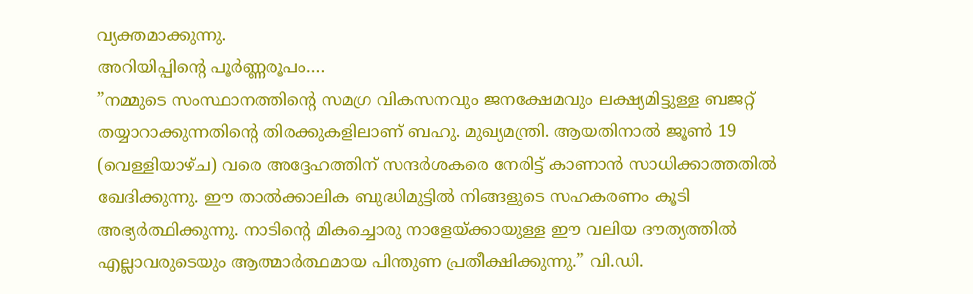വ്യക്തമാക്കുന്നു.
അറിയിപ്പിന്റെ പൂർണ്ണരൂപം….
”നമ്മുടെ സംസ്ഥാനത്തിന്റെ സമഗ്ര വികസനവും ജനക്ഷേമവും ലക്ഷ്യമിട്ടുള്ള ബജറ്റ് തയ്യാറാക്കുന്നതിന്റെ തിരക്കുകളിലാണ് ബഹു. മുഖ്യമന്ത്രി. ആയതിനാൽ ജൂൺ 19 (വെള്ളിയാഴ്ച) വരെ അദ്ദേഹത്തിന് സന്ദർശകരെ നേരിട്ട് കാണാൻ സാധിക്കാത്തതിൽ ഖേദിക്കുന്നു. ഈ താൽക്കാലിക ബുദ്ധിമുട്ടിൽ നിങ്ങളുടെ സഹകരണം കൂടി അഭ്യർത്ഥിക്കുന്നു. നാടിന്റെ മികച്ചൊരു നാളേയ്ക്കായുള്ള ഈ വലിയ ദൗത്യത്തിൽ എല്ലാവരുടെയും ആത്മാർത്ഥമായ പിന്തുണ പ്രതീക്ഷിക്കുന്നു.” വി.ഡി.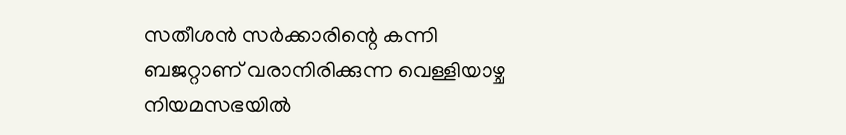സതീശൻ സർക്കാരിന്റെ കന്നി ബജറ്റാണ് വരാനിരിക്കുന്ന വെള്ളിയാഴ്ച നിയമസഭയിൽ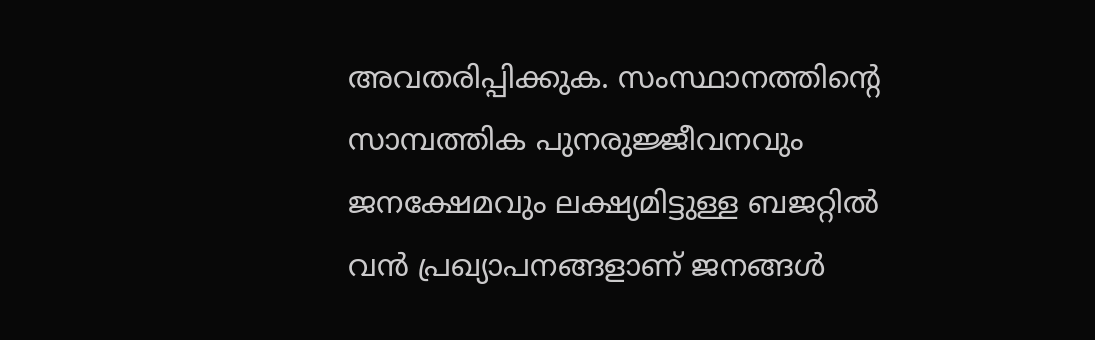അവതരിപ്പിക്കുക. സംസ്ഥാനത്തിന്റെ സാമ്പത്തിക പുനരുജ്ജീവനവും ജനക്ഷേമവും ലക്ഷ്യമിട്ടുള്ള ബജറ്റിൽ വൻ പ്രഖ്യാപനങ്ങളാണ് ജനങ്ങൾ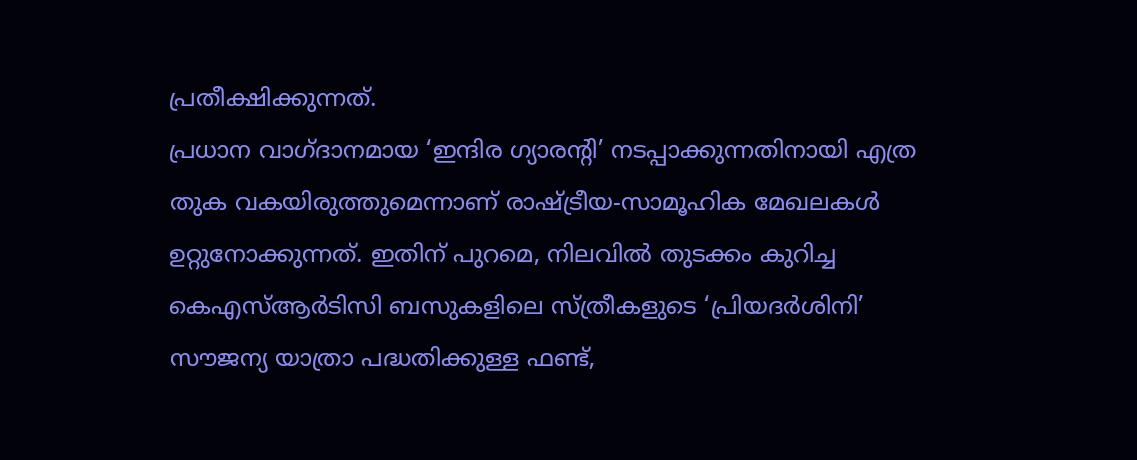പ്രതീക്ഷിക്കുന്നത്.
പ്രധാന വാഗ്ദാനമായ ‘ഇന്ദിര ഗ്യാരന്റി’ നടപ്പാക്കുന്നതിനായി എത്ര തുക വകയിരുത്തുമെന്നാണ് രാഷ്ട്രീയ-സാമൂഹിക മേഖലകൾ ഉറ്റുനോക്കുന്നത്. ഇതിന് പുറമെ, നിലവിൽ തുടക്കം കുറിച്ച കെഎസ്ആർടിസി ബസുകളിലെ സ്ത്രീകളുടെ ‘പ്രിയദർശിനി’ സൗജന്യ യാത്രാ പദ്ധതിക്കുള്ള ഫണ്ട്,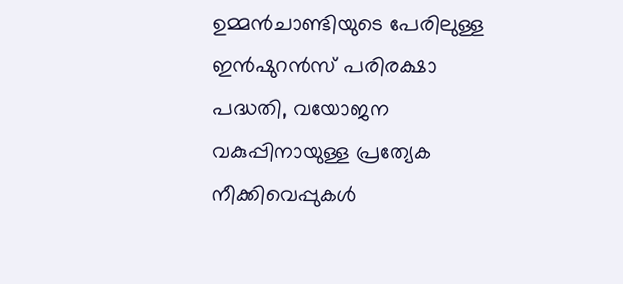ഉമ്മൻചാണ്ടിയുടെ പേരിലുള്ള ഇൻഷുറൻസ് പരിരക്ഷാ പദ്ധതി, വയോജന വകുപ്പിനായുള്ള പ്രത്യേക നീക്കിവെപ്പുകൾ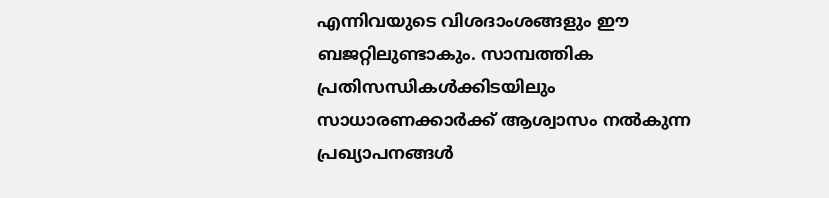എന്നിവയുടെ വിശദാംശങ്ങളും ഈ ബജറ്റിലുണ്ടാകും. സാമ്പത്തിക പ്രതിസന്ധികൾക്കിടയിലും സാധാരണക്കാർക്ക് ആശ്വാസം നൽകുന്ന പ്രഖ്യാപനങ്ങൾ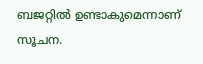ബജറ്റിൽ ഉണ്ടാകുമെന്നാണ് സൂചന.